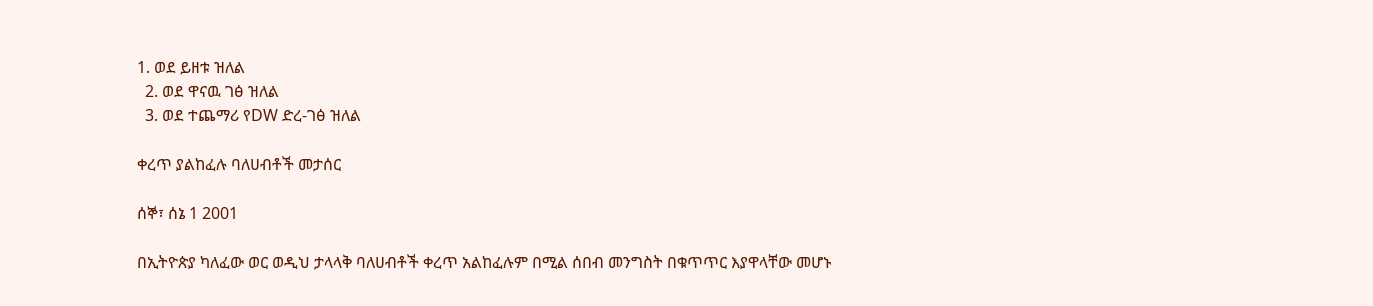1. ወደ ይዘቱ ዝለል
  2. ወደ ዋናዉ ገፅ ዝለል
  3. ወደ ተጨማሪ የDW ድረ-ገፅ ዝለል

ቀረጥ ያልከፈሉ ባለሀብቶች መታሰር

ሰኞ፣ ሰኔ 1 2001

በኢትዮጵያ ካለፈው ወር ወዲህ ታላላቅ ባለሀብቶች ቀረጥ አልከፈሉም በሚል ሰበብ መንግስት በቁጥጥር እያዋላቸው መሆኑ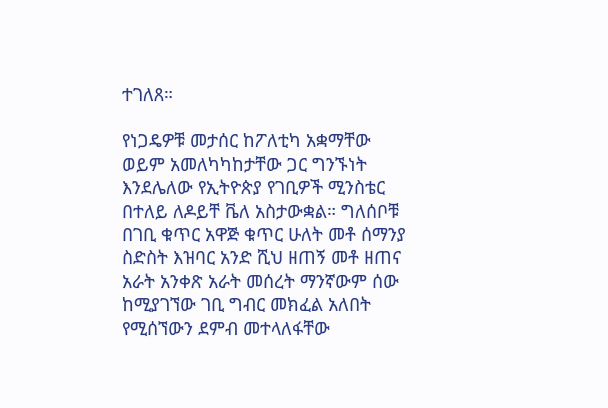ተገለጸ።

የነጋዴዎቹ መታሰር ከፖለቲካ አቋማቸው ወይም አመለካካከታቸው ጋር ግንኙነት እንደሌለው የኢትዮጵያ የገቢዎች ሚንስቴር በተለይ ለዶይቸ ቬለ አስታውቋል። ግለሰቦቹ በገቢ ቁጥር አዋጅ ቁጥር ሁለት መቶ ሰማንያ ስድስት እዝባር አንድ ሺህ ዘጠኝ መቶ ዘጠና አራት አንቀጽ አራት መሰረት ማንኛውም ሰው ከሚያገኘው ገቢ ግብር መክፈል አለበት የሚሰኘውን ደምብ መተላለፋቸው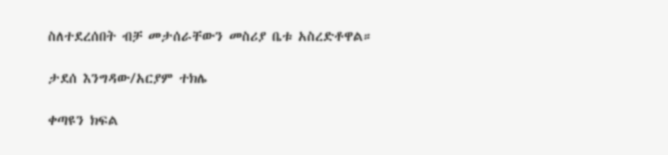ስለተደረሰበት ብቻ መታሰራቸውን መስሪያ ቤቱ አስረድቶዋል።

ታደሰ እንግዳው/አርያም ተክሌ

ቀጣዩን ክፍል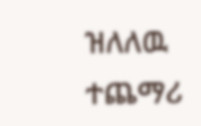ዝለለዉ ተጨማሪ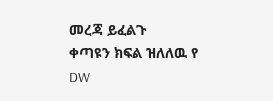መረጃ ይፈልጉ
ቀጣዩን ክፍል ዝለለዉ የ DW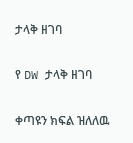ታላቅ ዘገባ

የ DW ታላቅ ዘገባ

ቀጣዩን ክፍል ዝለለዉ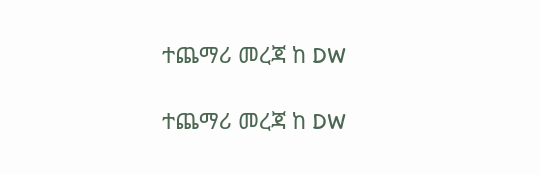ተጨማሪ መረጃ ከ DW

ተጨማሪ መረጃ ከ DW